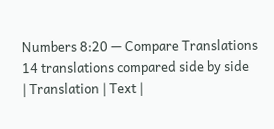Numbers 8:20 — Compare Translations
14 translations compared side by side
| Translation | Text |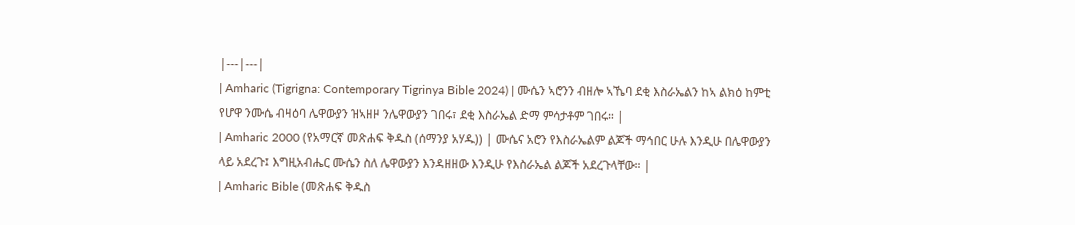|---|---|
| Amharic (Tigrigna: Contemporary Tigrinya Bible 2024) | ሙሴን ኣሮንን ብዘሎ ኣኼባ ደቂ እስራኤልን ከኣ ልክዕ ከምቲ የሆዋ ንሙሴ ብዛዕባ ሌዋውያን ዝኣዘዞ ንሌዋውያን ገበሩ፣ ደቂ እስራኤል ድማ ምሳታቶም ገበሩ። |
| Amharic 2000 (የአማርኛ መጽሐፍ ቅዱስ (ሰማንያ አሃዱ)) | ሙሴና አሮን የእስራኤልም ልጆች ማኅበር ሁሉ እንዲሁ በሌዋውያን ላይ አደረጉ፤ እግዚአብሔር ሙሴን ስለ ሌዋውያን እንዳዘዘው እንዲሁ የእስራኤል ልጆች አደረጉላቸው። |
| Amharic Bible (መጽሐፍ ቅዱስ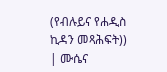(የብሉይና የሐዲስ ኪዳን መጻሕፍት)) | ሙሴና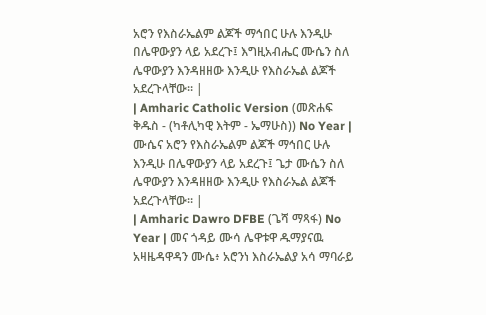አሮን የእስራኤልም ልጆች ማኅበር ሁሉ እንዲሁ በሌዋውያን ላይ አደረጉ፤ እግዚአብሔር ሙሴን ስለ ሌዋውያን እንዳዘዘው እንዲሁ የእስራኤል ልጆች አደረጉላቸው። |
| Amharic Catholic Version (መጽሐፍ ቅዱስ - (ካቶሊካዊ እትም - ኤማሁስ)) No Year | ሙሴና አሮን የእስራኤልም ልጆች ማኅበር ሁሉ እንዲሁ በሌዋውያን ላይ አደረጉ፤ ጌታ ሙሴን ስለ ሌዋውያን እንዳዘዘው እንዲሁ የእስራኤል ልጆች አደረጉላቸው። |
| Amharic Dawro DFBE (ጌሻ ማጻፋ) No Year | መና ጎዳይ ሙሳ ሌዋቱዋ ዱማያናዉ አዛዜዳዋዳን ሙሴ፥ አሮንነ እስራኤልያ አሳ ማባራይ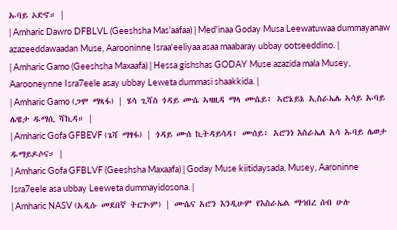ኡባይ ኦድኖ። |
| Amharic Dawro DFBLVL (Geeshsha Mas'aafaa) | Med'inaa Goday Musa Leewatuwaa dummayanaw azazeeddawaadan Muse, Aarooninne Israa'eeliyaa asaa maabaray ubbay ootseeddino. |
| Amharic Gamo (Geeshsha Maxaafa) | Hessa gishshas GODAY Muse azazida mala Musey, Aarooneynne Isra7eele asay ubbay Leweta dummasi shaakkida. |
| Amharic Gamo (ጋሞ ማጻፋ) | ሄሳ ጊሻስ ጎዳይ ሙሴ ኣዛዚዳ ማላ ሙሴይ፥ ኣሮኔይኔ ኢስራኤሌ ኣሳይ ኡባይ ሌዌታ ዱማሲ ሻኪዳ። |
| Amharic Gofa GFBEVF (ጌሻ ማፃፋ) | ጎዳይ ሙሰ ኪትዳይሳዳ፥ ሙሰይ፥ አሮንነ እስራኤለ አሳ ኡባይ ሌወታ ዱማይዶሶና። |
| Amharic Gofa GFBLVF (Geeshsha Maxaafa) | Goday Muse kiitidaysada, Musey, Aaroninne Isra7eele asa ubbay Leeweta dummayidosona. |
| Amharic NASV (አዲሱ መደበኛ ትርጒም) | ሙሴና አሮን እንዲሁም የእስራኤል ማኅበረ ሰብ ሁሉ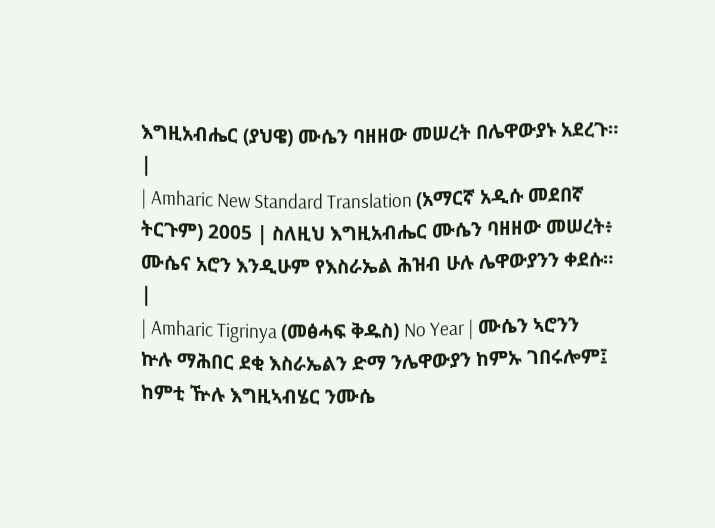እግዚአብሔር (ያህዌ) ሙሴን ባዘዘው መሠረት በሌዋውያኑ አደረጉ። |
| Amharic New Standard Translation (አማርኛ አዲሱ መደበኛ ትርጉም) 2005 | ስለዚህ እግዚአብሔር ሙሴን ባዘዘው መሠረት፥ ሙሴና አሮን እንዲሁም የእስራኤል ሕዝብ ሁሉ ሌዋውያንን ቀደሱ። |
| Amharic Tigrinya (መፅሓፍ ቅዱስ) No Year | ሙሴን ኣሮንን ኵሉ ማሕበር ደቂ እስራኤልን ድማ ንሌዋውያን ከምኡ ገበሩሎም፤ ከምቲ ዅሉ እግዚኣብሄር ንሙሴ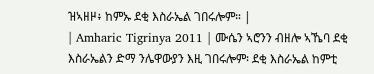ዝኣዘዞ፥ ከምኡ ደቂ እስራኤል ገበሩሎም። |
| Amharic Tigrinya 2011 | ሙሴን ኣሮንን ብዘሎ ኣኼባ ደቂ እስራኤልን ድማ ንሌዋውያን እዚ ገበሩሎም፡ ደቂ እስራኤል ከምቲ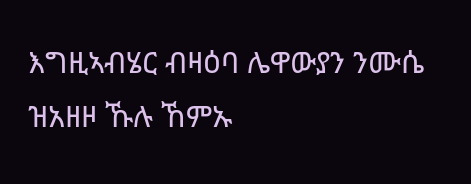እግዚኣብሄር ብዛዕባ ሌዋውያን ንሙሴ ዝአዘዞ ኹሉ ኸምኡ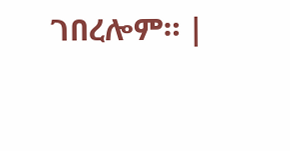ገበረሎም። |